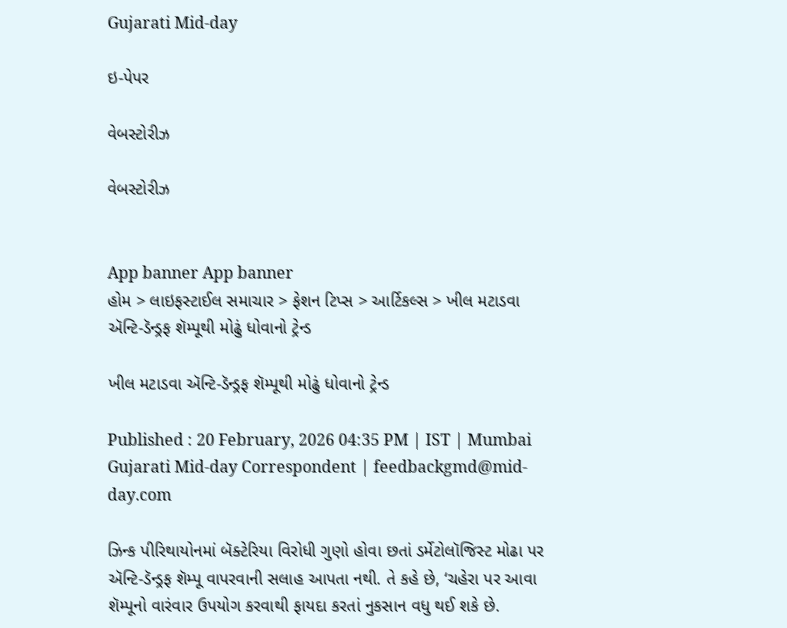Gujarati Mid-day

ઇ-પેપર

વેબસ્ટોરીઝ

વેબસ્ટોરીઝ


App banner App banner
હોમ > લાઇફસ્ટાઈલ સમાચાર > ફેશન ટિપ્સ > આર્ટિકલ્સ > ખીલ મટાડવા ઍન્ટિ-ડૅન્ડ્રફ શૅમ્પૂથી મોઢું ધોવાનો ટ્રેન્ડ

ખીલ મટાડવા ઍન્ટિ-ડૅન્ડ્રફ શૅમ્પૂથી મોઢું ધોવાનો ટ્રેન્ડ

Published : 20 February, 2026 04:35 PM | IST | Mumbai
Gujarati Mid-day Correspondent | feedbackgmd@mid-day.com

ઝિન્ક પીરિથાયોનમાં બૅક્ટેરિયા વિરોધી ગુણો હોવા છતાં ડર્મેટોલૉજિસ્ટ મોઢા પર ઍન્ટિ-ડૅન્ડ્રફ શૅમ્પૂ વાપરવાની સલાહ આપતા નથી. તે કહે છે, ‘ચહેરા પર આવા શૅમ્પૂનો વારંવાર ઉપયોગ કરવાથી ફાયદા કરતાં નુકસાન વધુ થઈ શકે છે.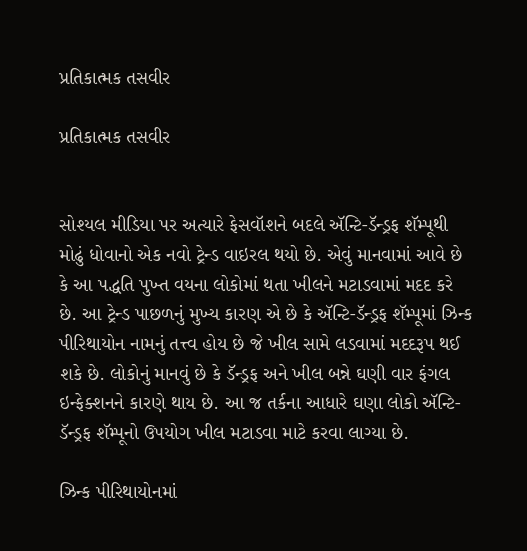પ્રતિકાત્મક તસવીર

પ્રતિકાત્મક તસવીર


સોશ્યલ મીડિયા પર અત્યારે ફેસવૉશને બદલે ઍન્ટિ-ડૅન્ડ્રફ શૅમ્પૂથી મોઢું ધોવાનો એક નવો ટ્રેન્ડ વાઇરલ થયો છે. એવું માનવામાં આવે છે કે આ પદ્ધતિ પુખ્ત વયના લોકોમાં થતા ખીલને મટાડવામાં મદદ કરે છે. આ ટ્રેન્ડ પાછળનું મુખ્ય કારણ એ છે કે ઍન્ટિ-ડૅન્ડ્રફ શૅમ્પૂમાં ઝિન્ક પીરિથાયોન નામનું તત્ત્વ હોય છે જે ખીલ સામે લડવામાં મદદરૂપ થઈ શકે છે. લોકોનું માનવું છે કે ડૅન્ડ્રફ અને ખીલ બન્ને ઘણી વાર ફંગલ ઇન્ફેક્શનને કારણે થાય છે. આ જ તર્કના આધારે ઘણા લોકો ઍન્ટિ-ડૅન્ડ્રફ શૅમ્પૂનો ઉપયોગ ખીલ મટાડવા માટે કરવા લાગ્યા છે.

ઝિન્ક પીરિથાયોનમાં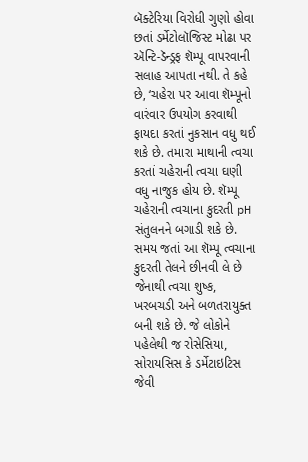બૅક્ટેરિયા વિરોધી ગુણો હોવા છતાં ડર્મેટોલૉજિસ્ટ મોઢા પર ઍન્ટિ-ડૅન્ડ્રફ શૅમ્પૂ વાપરવાની સલાહ આપતા નથી. તે કહે છે, ‘ચહેરા પર આવા શૅમ્પૂનો વારંવાર ઉપયોગ કરવાથી ફાયદા કરતાં નુકસાન વધુ થઈ શકે છે. તમારા માથાની ત્વચા કરતાં ચહેરાની ત્વચા ઘણી વધુ નાજુક હોય છે. શૅમ્પૂ ચહેરાની ત્વચાના કુદરતી pH સંતુલનને બગાડી શકે છે. સમય જતાં આ શૅમ્પૂ ત્વચાના કુદરતી તેલને છીનવી લે છે જેનાથી ત્વચા શુષ્ક, ખરબચડી અને બળતરાયુક્ત બની શકે છે. જે લોકોને પહેલેથી જ રોસેસિયા, સોરાયસિસ કે ડર્મેટાઇટિસ જેવી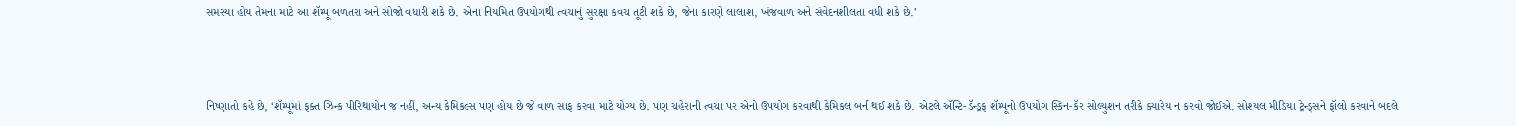સમસ્યા હોય તેમના માટે આ શૅમ્પૂ બળતરા અને સોજો વધારી શકે છે. એના નિયમિત ઉપયોગથી ત્વચાનું સુરક્ષા કવચ તૂટી શકે છે, જેના કારણે લાલાશ, ખંજવાળ અને સંવેદનશીલતા વધી શકે છે.’



નિષ્ણાતો કહે છે, ‘શૅમ્પૂમાં ફક્ત ઝિન્ક પીરિથાયોન જ નહીં, અન્ય કેમિકલ્સ પણ હોય છે જે વાળ સાફ કરવા માટે યોગ્ય છે. પણ ચહેરાની ત્વચા પર એનો ઉપયોગ કરવાથી કેમિકલ બર્ન થઈ શકે છે. એટલે ઍન્ટિ-ડૅન્ડ્રફ શૅમ્પૂનો ઉપયોગ સ્કિન-કૅર સોલ્યુશન તરીકે ક્યારેય ન કરવો જોઈએ. સોશ્યલ મીડિયા ટ્રેન્ડ્સને ફૉલો કરવાને બદલે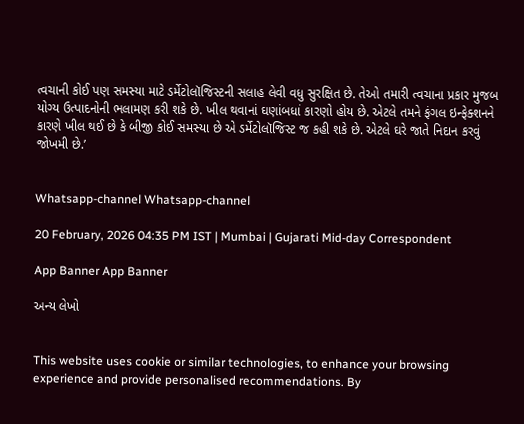ત્વચાની કોઈ પણ સમસ્યા માટે ડર્મેટોલૉજિસ્ટની સલાહ લેવી વધુ સુરક્ષિત છે. તેઓ તમારી ત્વચાના પ્રકાર મુજબ યોગ્ય ઉત્પાદનોની ભલામણ કરી શકે છે. ખીલ થવાનાં ઘણાંબધાં કારણો હોય છે. એટલે તમને ફંગલ ઇન્ફેક્શનને કારણે ખીલ થઈ છે કે બીજી કોઈ સમસ્યા છે એ ડર્મેટોલૉજિસ્ટ જ કહી શકે છે. એટલે ઘરે જાતે નિદાન કરવું જોખમી છે.’


Whatsapp-channel Whatsapp-channel

20 February, 2026 04:35 PM IST | Mumbai | Gujarati Mid-day Correspondent

App Banner App Banner

અન્ય લેખો


This website uses cookie or similar technologies, to enhance your browsing experience and provide personalised recommendations. By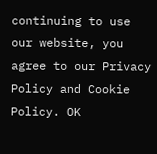continuing to use our website, you agree to our Privacy Policy and Cookie Policy. OK